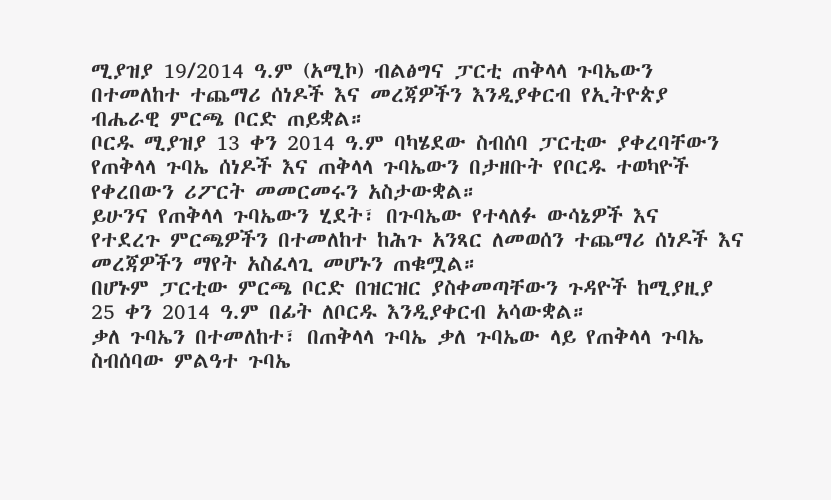ሚያዝያ 19/2014 ዓ.ም (አሚኮ) ብልፅግና ፓርቲ ጠቅላላ ጉባኤውን በተመለከተ ተጨማሪ ሰነዶች እና መረጃዎችን እንዲያቀርብ የኢትዮጵያ ብሔራዊ ምርጫ ቦርድ ጠይቋል።
ቦርዱ ሚያዝያ 13 ቀን 2014 ዓ.ም ባካሄደው ስብሰባ ፓርቲው ያቀረባቸውን የጠቅላላ ጉባኤ ሰነዶች እና ጠቅላላ ጉባኤውን በታዘቡት የቦርዱ ተወካዮች የቀረበውን ሪፖርት መመርመሩን አስታውቋል።
ይሁንና የጠቅላላ ጉባኤውን ሂደት፣ በጉባኤው የተላለፉ ውሳኔዎች እና
የተደረጉ ምርጫዎችን በተመለከተ ከሕጉ አንጻር ለመወሰን ተጨማሪ ሰነዶች እና መረጃዎችን ማየት አስፈላጊ መሆኑን ጠቁሟል።
በሆኑም ፓርቲው ምርጫ ቦርድ በዝርዝር ያስቀመጣቸውን ጉዳዮች ከሚያዚያ 25 ቀን 2014 ዓ.ም በፊት ለቦርዱ እንዲያቀርብ አሳውቋል።
ቃለ ጉባኤን በተመለከተ፣ በጠቅላላ ጉባኤ ቃለ ጉባኤው ላይ የጠቅላላ ጉባኤ ስብሰባው ምልዓተ ጉባኤ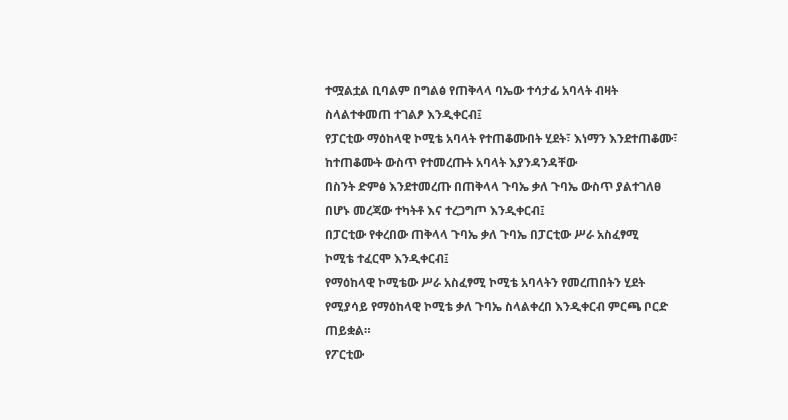ተሟልቷል ቢባልም በግልፅ የጠቅላላ ባኤው ተሳታፊ አባላት ብዛት ስላልተቀመጠ ተገልፆ እንዲቀርብ፤
የፓርቲው ማዕከላዊ ኮሚቴ አባላት የተጠቆሙበት ሂደት፣ እነማን እንደተጠቆሙ፣ ከተጠቆሙት ውስጥ የተመረጡት አባላት እያንዳንዳቸው
በስንት ድምፅ እንደተመረጡ በጠቅላላ ጉባኤ ቃለ ጉባኤ ውስጥ ያልተገለፀ በሆኑ መረጃው ተካትቶ እና ተረጋግጦ እንዲቀርብ፤
በፓርቲው የቀረበው ጠቅላላ ጉባኤ ቃለ ጉባኤ በፓርቲው ሥራ አስፈፃሚ
ኮሚቴ ተፈርሞ እንዲቀርብ፤
የማዕከላዊ ኮሚቴው ሥራ አስፈፃሚ ኮሚቴ አባላትን የመረጠበትን ሂደት
የሚያሳይ የማዕከላዊ ኮሚቴ ቃለ ጉባኤ ስላልቀረበ እንዲቀርብ ምርጫ ቦርድ ጠይቋል።
የፖርቲው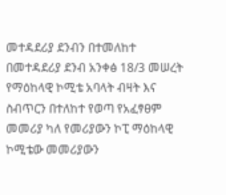መተዳደሪያ ደንብን በተመለከተ በመተዳደሪያ ደንብ አንቀፅ 18/3 መሠረት የማዕከላዊ ኮሚቴ አባላት ብዛት እና ስብጥርን በተለከተ የወጣ የአፈፃፀም መመሪያ ካለ የመሪያውን ኮፒ ማዕከላዊ ኮሚቴው መመሪያውን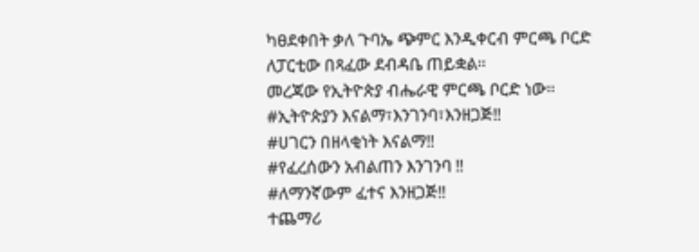ካፀደቀበት ቃለ ጉባኤ ጭምር እንዲቀርብ ምርጫ ቦርድ ለፓርቲው በጻፈው ደብዳቤ ጠይቋል።
መረጃው የኢትዮጵያ ብሔራዊ ምርጫ ቦርድ ነው።
#ኢትዮጵያን እናልማ፣እንገንባ፣እንዘጋጅ‼
#ሀገርን በዘላቂነት እናልማ‼
#የፈረሰውን አብልጠን እንገንባ ‼
#ለማንኛውም ፈተና እንዘጋጅ‼
ተጨማሪ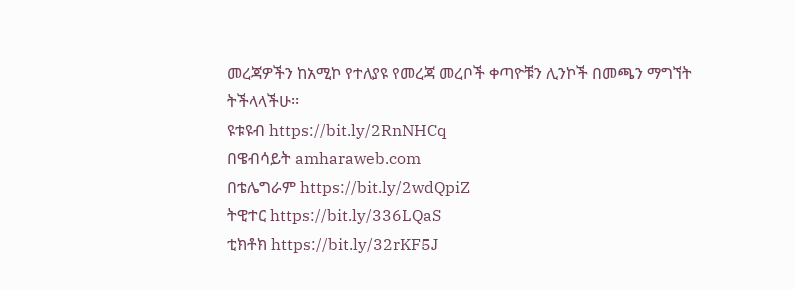መረጃዎችን ከአሚኮ የተለያዩ የመረጃ መረቦች ቀጣዮቹን ሊንኮች በመጫን ማግኘት ትችላላችሁ፡፡
ዩቱዩብ https://bit.ly/2RnNHCq
በዌብሳይት amharaweb.com
በቴሌግራም https://bit.ly/2wdQpiZ
ትዊተር https://bit.ly/336LQaS
ቲክቶክ https://bit.ly/32rKF5J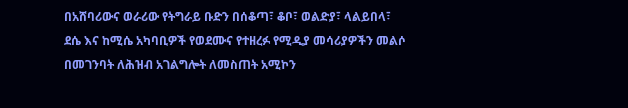በአሸባሪውና ወራሪው የትግራይ ቡድን በሰቆጣ፣ ቆቦ፣ ወልድያ፣ ላልይበላ፣ ደሴ እና ከሚሴ አካባቢዎች የወደሙና የተዘረፉ የሚዲያ መሳሪያዎችን መልሶ በመገንባት ለሕዝብ አገልግሎት ለመስጠት አሚኮን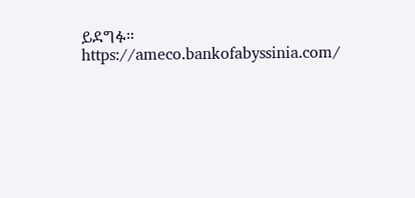ይደግፉ።
https://ameco.bankofabyssinia.com/